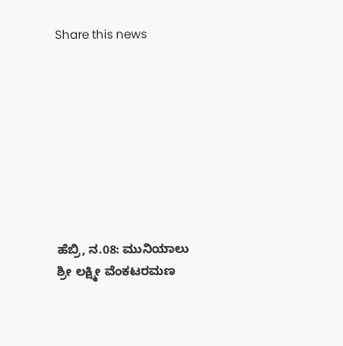Share this news









ಹೆಬ್ರಿ, ನ.08: ಮುನಿಯಾಲು ಶ್ರೀ ಲಕ್ಷ್ಮೀ ವೆಂಕಟರಮಣ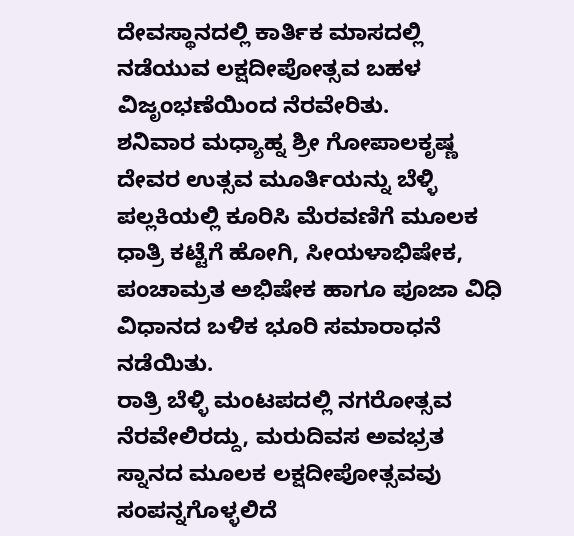ದೇವಸ್ಥಾನದಲ್ಲಿ ಕಾರ್ತಿಕ ಮಾಸದಲ್ಲಿ ನಡೆಯುವ ಲಕ್ಷದೀಪೋತ್ಸವ ಬಹಳ ವಿಜೃಂಭಣೆಯಿಂದ ನೆರವೇರಿತು.
ಶನಿವಾರ ಮಧ್ಯಾಹ್ನ ಶ್ರೀ ಗೋಪಾಲಕೃಷ್ಣ ದೇವರ ಉತ್ಸವ ಮೂರ್ತಿಯನ್ನು ಬೆಳ್ಳಿ ಪಲ್ಲಕಿಯಲ್ಲಿ ಕೂರಿಸಿ ಮೆರವಣಿಗೆ ಮೂಲಕ ಧಾತ್ರಿ ಕಟ್ಟೆಗೆ ಹೋಗಿ, ಸೀಯಳಾಭಿಷೇಕ, ಪಂಚಾಮ್ರತ ಅಭಿಷೇಕ ಹಾಗೂ ಪೂಜಾ ವಿಧಿ ವಿಧಾನದ ಬಳಿಕ ಭೂರಿ ಸಮಾರಾಧನೆ ನಡೆಯಿತು.
ರಾತ್ರಿ ಬೆಳ್ಳಿ ಮಂಟಪದಲ್ಲಿ ನಗರೋತ್ಸವ ನೆರವೇಲಿರದ್ದು, ಮರುದಿವಸ ಅವಭ್ರತ ಸ್ನಾನದ ಮೂಲಕ ಲಕ್ಷದೀಪೋತ್ಸವವು ಸಂಪನ್ನಗೊಳ್ಳಲಿದೆ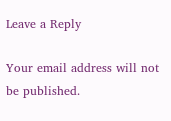Leave a Reply

Your email address will not be published.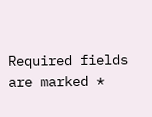Required fields are marked *